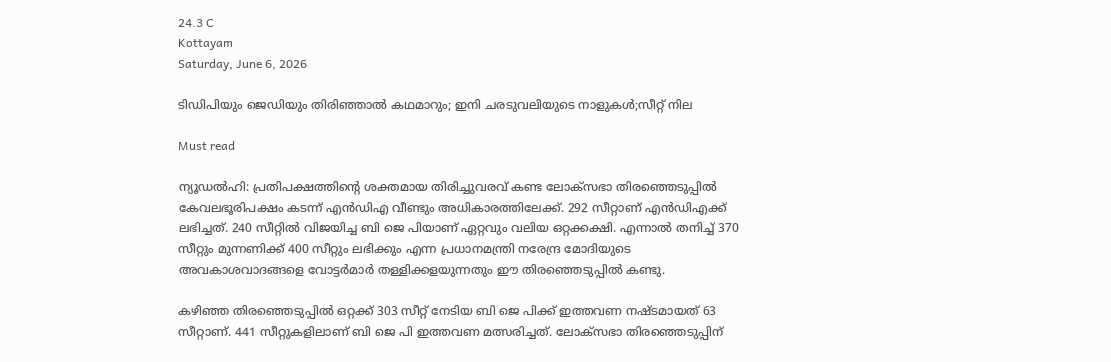24.3 C
Kottayam
Saturday, June 6, 2026

ടിഡിപിയും ജെഡിയും തിരിഞ്ഞാല്‍ കഥമാറും; ഇനി ചരടുവലിയുടെ നാളുകള്‍;സീറ്റ് നില

Must read

ന്യൂഡല്‍ഹി: പ്രതിപക്ഷത്തിന്റെ ശക്തമായ തിരിച്ചുവരവ് കണ്ട ലോക്‌സഭാ തിരഞ്ഞെടുപ്പില്‍ കേവലഭൂരിപക്ഷം കടന്ന് എന്‍ഡിഎ വീണ്ടും അധികാരത്തിലേക്ക്. 292 സീറ്റാണ് എന്‍ഡിഎക്ക് ലഭിച്ചത്. 240 സീറ്റില്‍ വിജയിച്ച ബി ജെ പിയാണ് ഏറ്റവും വലിയ ഒറ്റക്കക്ഷി. എന്നാല്‍ തനിച്ച് 370 സീറ്റും മുന്നണിക്ക് 400 സീറ്റും ലഭിക്കും എന്ന പ്രധാനമന്ത്രി നരേന്ദ്ര മോദിയുടെ അവകാശവാദങ്ങളെ വോട്ടര്‍മാര്‍ തള്ളിക്കളയുന്നതും ഈ തിരഞ്ഞെടുപ്പില്‍ കണ്ടു.

കഴിഞ്ഞ തിരഞ്ഞെടുപ്പില്‍ ഒറ്റക്ക് 303 സീറ്റ് നേടിയ ബി ജെ പിക്ക് ഇത്തവണ നഷ്ടമായത് 63 സീറ്റാണ്. 441 സീറ്റുകളിലാണ് ബി ജെ പി ഇത്തവണ മത്സരിച്ചത്. ലോക്‌സഭാ തിരഞ്ഞെടുപ്പിന്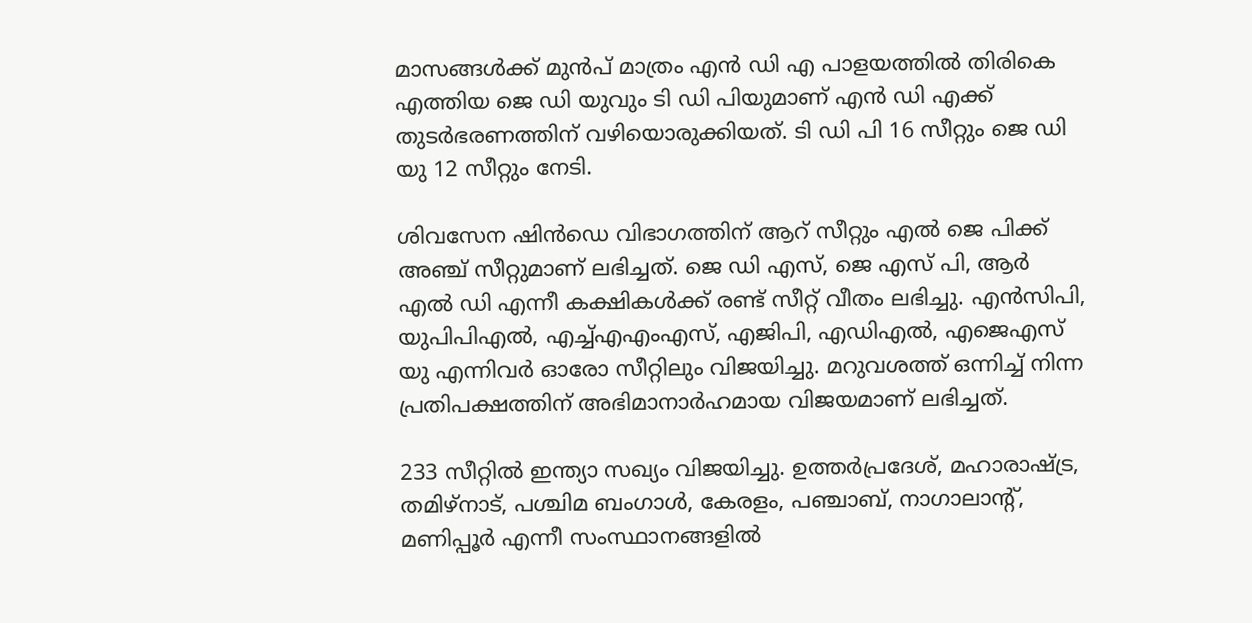മാസങ്ങള്‍ക്ക് മുന്‍പ് മാത്രം എന്‍ ഡി എ പാളയത്തില്‍ തിരികെ എത്തിയ ജെ ഡി യുവും ടി ഡി പിയുമാണ് എന്‍ ഡി എക്ക് തുടര്‍ഭരണത്തിന് വഴിയൊരുക്കിയത്. ടി ഡി പി 16 സീറ്റും ജെ ഡി യു 12 സീറ്റും നേടി.

ശിവസേന ഷിന്‍ഡെ വിഭാഗത്തിന് ആറ് സീറ്റും എല്‍ ജെ പിക്ക് അഞ്ച് സീറ്റുമാണ് ലഭിച്ചത്. ജെ ഡി എസ്, ജെ എസ് പി, ആര്‍ എല്‍ ഡി എന്നീ കക്ഷികള്‍ക്ക് രണ്ട് സീറ്റ് വീതം ലഭിച്ചു. എന്‍സിപി, യുപിപിഎല്‍, എച്ച്എഎംഎസ്, എജിപി, എഡിഎല്‍, എജെഎസ് യു എന്നിവര്‍ ഓരോ സീറ്റിലും വിജയിച്ചു. മറുവശത്ത് ഒന്നിച്ച് നിന്ന പ്രതിപക്ഷത്തിന് അഭിമാനാര്‍ഹമായ വിജയമാണ് ലഭിച്ചത്.

233 സീറ്റില്‍ ഇന്ത്യാ സഖ്യം വിജയിച്ചു. ഉത്തര്‍പ്രദേശ്, മഹാരാഷ്ട്ര, തമിഴ്‌നാട്, പശ്ചിമ ബംഗാള്‍, കേരളം, പഞ്ചാബ്, നാഗാലാന്റ്, മണിപ്പൂര്‍ എന്നീ സംസ്ഥാനങ്ങളില്‍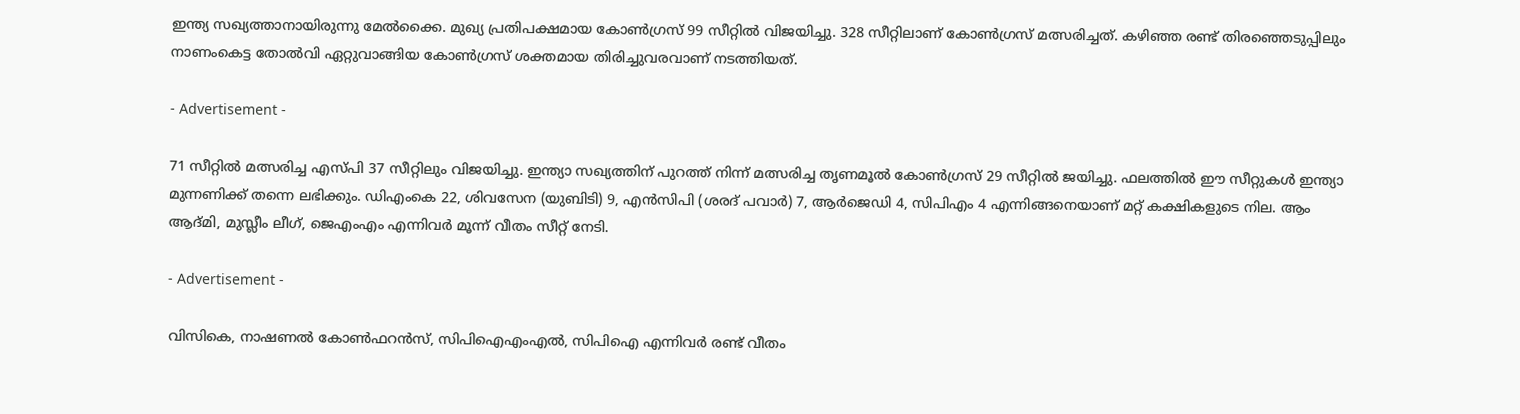ഇന്ത്യ സഖ്യത്താനായിരുന്നു മേല്‍ക്കൈ. മുഖ്യ പ്രതിപക്ഷമായ കോണ്‍ഗ്രസ് 99 സീറ്റില്‍ വിജയിച്ചു. 328 സീറ്റിലാണ് കോണ്‍ഗ്രസ് മത്സരിച്ചത്. കഴിഞ്ഞ രണ്ട് തിരഞ്ഞെടുപ്പിലും നാണംകെട്ട തോല്‍വി ഏറ്റുവാങ്ങിയ കോണ്‍ഗ്രസ് ശക്തമായ തിരിച്ചുവരവാണ് നടത്തിയത്.

- Advertisement -

71 സീറ്റില്‍ മത്സരിച്ച എസ്പി 37 സീറ്റിലും വിജയിച്ചു. ഇന്ത്യാ സഖ്യത്തിന് പുറത്ത് നിന്ന് മത്സരിച്ച തൃണമൂല്‍ കോണ്‍ഗ്രസ് 29 സീറ്റില്‍ ജയിച്ചു. ഫലത്തില്‍ ഈ സീറ്റുകള്‍ ഇന്ത്യാ മുന്നണിക്ക് തന്നെ ലഭിക്കും. ഡിഎംകെ 22, ശിവസേന (യുബിടി) 9, എന്‍സിപി (ശരദ് പവാര്‍) 7, ആര്‍ജെഡി 4, സിപിഎം 4 എന്നിങ്ങനെയാണ് മറ്റ് കക്ഷികളുടെ നില. ആം ആദ്മി, മുസ്ലീം ലീഗ്, ജെഎംഎം എന്നിവര്‍ മൂന്ന് വീതം സീറ്റ് നേടി.

- Advertisement -

വിസികെ, നാഷണല്‍ കോണ്‍ഫറന്‍സ്, സിപിഐഎംഎല്‍, സിപിഐ എന്നിവര്‍ രണ്ട് വീതം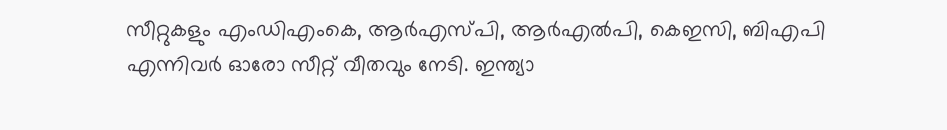സീറ്റുകളും എംഡിഎംകെ, ആര്‍എസ്പി, ആര്‍എല്‍പി, കെഇസി, ബിഎപി എന്നിവര്‍ ഓരോ സീറ്റ് വീതവും നേടി. ഇന്ത്യാ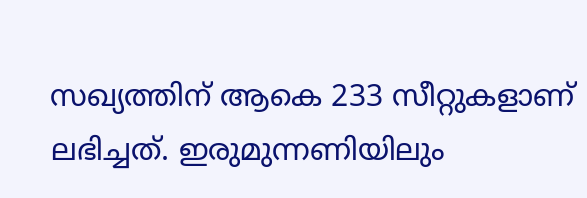സഖ്യത്തിന് ആകെ 233 സീറ്റുകളാണ് ലഭിച്ചത്. ഇരുമുന്നണിയിലും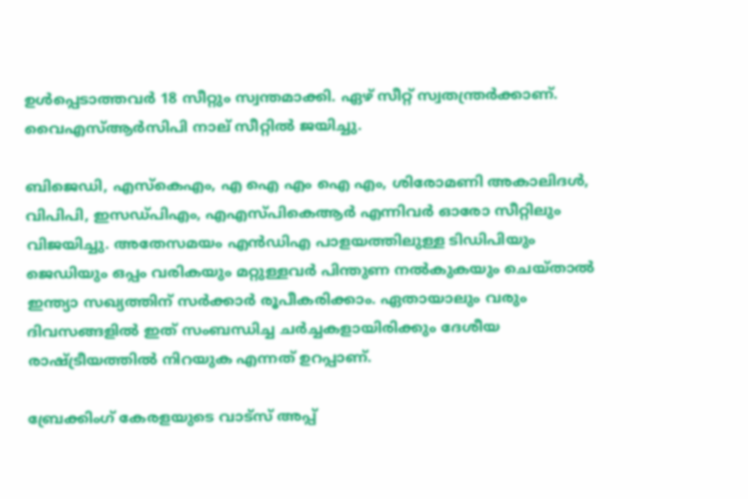ഉള്‍പ്പെടാത്തവര്‍ 18 സീറ്റും സ്വന്തമാക്കി. ഏഴ് സീറ്റ് സ്വതന്ത്രര്‍ക്കാണ്. വൈഎസ്ആര്‍സിപി നാല് സീറ്റില്‍ ജയിച്ചു.

ബിജെഡി, എസ്‌കെഎം, എ ഐ എം ഐ എം, ശിരോമണി അകാലിദള്‍, വിപിപി, ഇസഡ്പിഎം, എഎസ്പികെആര്‍ എന്നിവര്‍ ഓരോ സീറ്റിലും വിജയിച്ചു. അതേസമയം എന്‍ഡിഎ പാളയത്തിലുള്ള ടിഡിപിയും ജെഡിയും ഒപ്പം വരികയും മറ്റുള്ളവര്‍ പിന്തുണ നല്‍കുകയും ചെയ്താല്‍ ഇന്ത്യാ സഖ്യത്തിന് സര്‍ക്കാര്‍ രൂപീകരിക്കാം. ഏതായാലും വരും ദിവസങ്ങളില്‍ ഇത് സംബന്ധിച്ച ചര്‍ച്ചകളായിരിക്കും ദേശീയ രാഷ്ട്രീയത്തില്‍ നിറയുക എന്നത് ഉറപ്പാണ്.

ബ്രേക്കിംഗ് കേരളയുടെ വാട്സ് അപ്പ്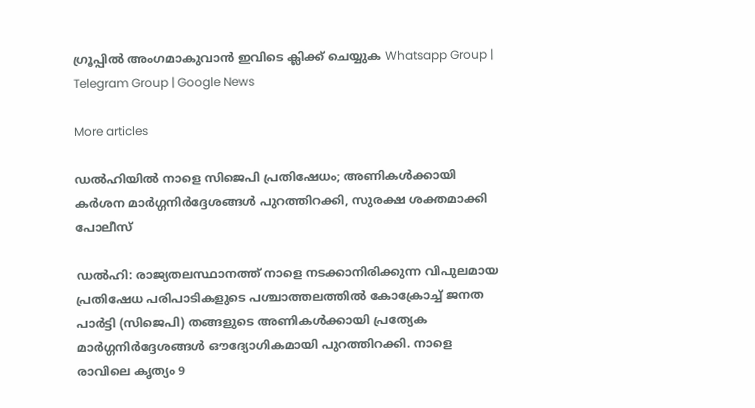ഗ്രൂപ്പിൽ അംഗമാകുവാൻ ഇവിടെ ക്ലിക്ക് ചെയ്യുക Whatsapp Group | Telegram Group | Google News

More articles

ഡൽഹിയിൽ നാളെ സിജെപി പ്രതിഷേധം; അണികൾക്കായി കർശന മാർഗ്ഗനിർദ്ദേശങ്ങൾ പുറത്തിറക്കി, സുരക്ഷ ശക്തമാക്കി പോലീസ്

ഡൽഹി: രാജ്യതലസ്ഥാനത്ത് നാളെ നടക്കാനിരിക്കുന്ന വിപുലമായ പ്രതിഷേധ പരിപാടികളുടെ പശ്ചാത്തലത്തിൽ കോക്രോച്ച് ജനത പാർട്ടി (സിജെപി) തങ്ങളുടെ അണികൾക്കായി പ്രത്യേക മാർഗ്ഗനിർദ്ദേശങ്ങൾ ഔദ്യോഗികമായി പുറത്തിറക്കി. നാളെ രാവിലെ കൃത്യം 9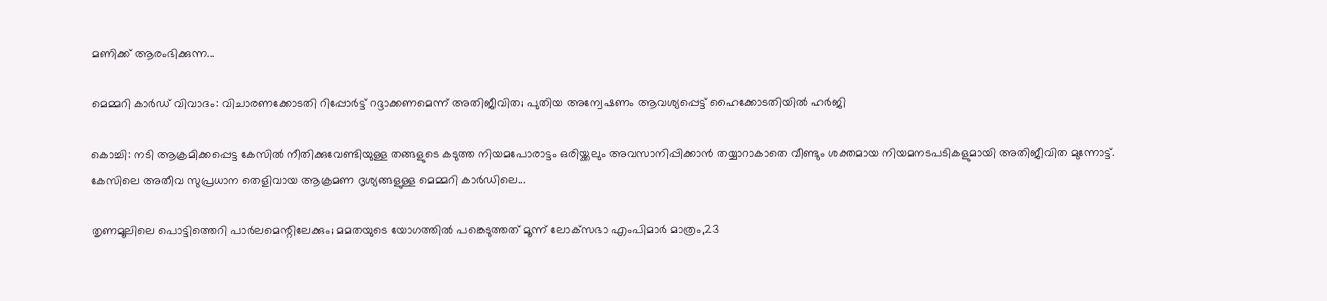മണിക്ക് ആരംഭിക്കുന്ന...

മെമ്മറി കാർഡ് വിവാദം: വിചാരണക്കോടതി റിപ്പോർട്ട് റദ്ദാക്കണമെന്ന് അതിജീവിത; പുതിയ അന്വേഷണം ആവശ്യപ്പെട്ട് ഹൈക്കോടതിയിൽ ഹർജി

കൊച്ചി: നടി ആക്രമിക്കപ്പെട്ട കേസിൽ നീതിക്കുവേണ്ടിയുള്ള തങ്ങളുടെ കടുത്ത നിയമപോരാട്ടം ഒരിയ്ക്കലും അവസാനിപ്പിക്കാൻ തയ്യാറാകാതെ വീണ്ടും ശക്തമായ നിയമനടപടികളുമായി അതിജീവിത മുന്നോട്ട്. കേസിലെ അതീവ സുപ്രധാന തെളിവായ ആക്രമണ ദൃശ്യങ്ങളുള്ള മെമ്മറി കാർഡിലെ...

തൃണമൂലിലെ പൊട്ടിത്തെറി പാർലമെന്റിലേക്കും; മമതയുടെ യോഗത്തിൽ പങ്കെടുത്തത് മൂന്ന് ലോക്‌സഭാ എംപിമാർ മാത്രം,23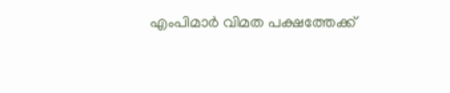എംപിമാർ വിമത പക്ഷത്തേക്ക്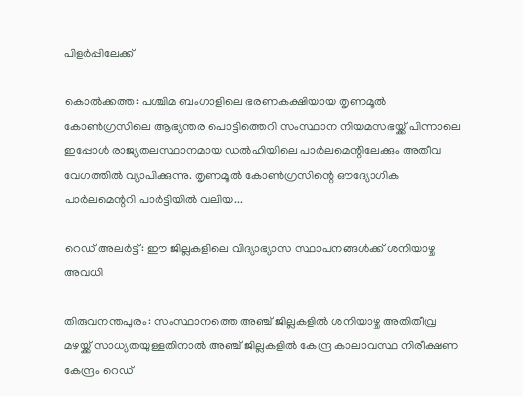പിളർപ്പിലേക്ക്

കൊൽക്കത്ത: പശ്ചിമ ബംഗാളിലെ ഭരണകക്ഷിയായ തൃണമൂൽ കോൺഗ്രസിലെ ആഭ്യന്തര പൊട്ടിത്തെറി സംസ്ഥാന നിയമസഭയ്ക്ക് പിന്നാലെ ഇപ്പോൾ രാജ്യതലസ്ഥാനമായ ഡൽഹിയിലെ പാർലമെന്റിലേക്കും അതീവ വേഗത്തിൽ വ്യാപിക്കുന്നു. തൃണമൂൽ കോൺഗ്രസിന്റെ ഔദ്യോഗിക പാർലമെന്ററി പാർട്ടിയിൽ വലിയ...

റെഡ് അലർട്ട്: ഈ ജില്ലകളിലെ വിദ്യാഭ്യാസ സ്ഥാപനങ്ങൾക്ക് ശനിയാഴ്ച അവധി

തിരുവനന്തപുരം: സംസ്ഥാനത്തെ അഞ്ച് ജില്ലകളിൽ ശനിയാഴ്ച അതിതീവ്ര മഴയ്ക്ക് സാധ്യതയുള്ളതിനാൽ അഞ്ച് ജില്ലകളിൽ കേന്ദ്ര കാലാവസ്ഥ നിരീക്ഷണ കേന്ദ്രം റെഡ്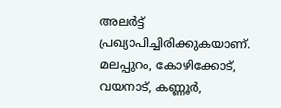അലർട്ട് പ്രഖ്യാപിച്ചിരിക്കുകയാണ്. മലപ്പുറം, കോഴിക്കോട്, വയനാട്, കണ്ണൂർ,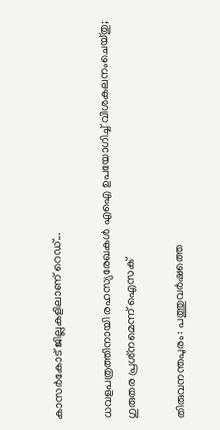കാസർകോട് ജില്ലകളിലാണ് റെഡ്...

ധവളപത്രത്തിനായി രഹസ്യരേഖകൾ എഐ ഉപയോഗിച്ച് വിശകലനംചെയ്തു; ഗുരുതര പ്രശ്‌നമെന്ന് ഐസക്

തിരുവനന്തപുരം: പത്തുവർഷത്തെ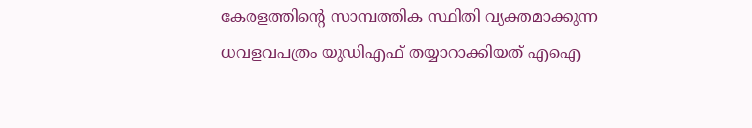കേരളത്തിന്റെ സാമ്പത്തിക സ്ഥിതി വ്യക്തമാക്കുന്ന ധവളവപത്രം യുഡിഎഫ് തയ്യാറാക്കിയത് എഐ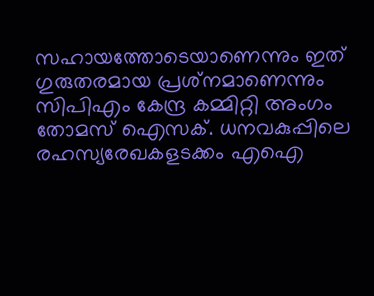സഹായത്തോടെയാണെന്നും ഇത് ഗുരുതരമായ പ്രശ്‌നമാണെന്നും സിപിഎം കേന്ദ്ര കമ്മിറ്റി അംഗം തോമസ് ഐസക്. ധനവകുപ്പിലെ രഹസ്യരേഖകളടക്കം എഐ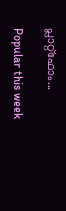പ്ലാറ്റ്‌ഫോം...

Popular this week